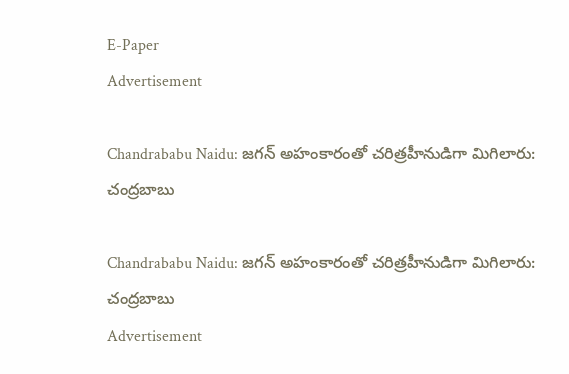E-Paper
Advertisement

Chandrababu Naidu: జగన్ అహంకారంతో చరిత్రహీనుడిగా మిగిలారు: చంద్రబాబు

Chandrababu Naidu: జగన్ అహంకారంతో చరిత్రహీనుడిగా మిగిలారు: చంద్రబాబు
Advertisement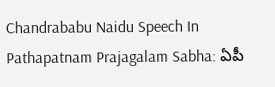Chandrababu Naidu Speech In Pathapatnam Prajagalam Sabha: ఏపీ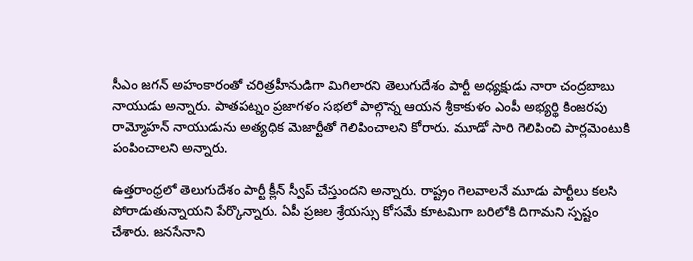సీఎం జగన్ అహంకారంతో చరిత్రహీనుడిగా మిగిలారని తెలుగుదేశం పార్టీ అధ్యక్షుడు నారా చంద్రబాబు నాయుడు అన్నారు. పాతపట్నం ప్రజాగళం సభలో పాల్గొన్న ఆయన శ్రీకాకుళం ఎంపీ అభ్యర్థి కింజరపు రామ్మోహన్ నాయుడును అత్యధిక మెజార్టీతో గెలిపించాలని కోరారు. మూడో సారి గెలిపించి పార్లమెంటు‌కి పంపించాలని అన్నారు.

ఉత్తరాంధ్రలో తెలుగుదేశం పార్టీ క్లీన్ స్వీప్ చేస్తుందని అన్నారు. రాష్ట్రం గెలవాలనే మూడు పార్టీలు కలసి పోరాడుతున్నాయని పేర్కొన్నారు. ఏపీ ప్రజల శ్రేయస్సు కోసమే కూటమిగా బరిలోకి దిగామని స్పష్టం చేశారు. జనసేనాని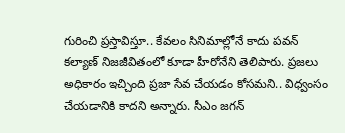గురించి ప్రస్తావిస్తూ.. కేవలం సినిమాల్లోనే కాదు పవన్ కల్యాణ్ నిజజీవితంలో కూడా హీరోనేని తెలిపారు. ప్రజలు అధికారం ఇచ్చింది ప్రజా సేవ చేయడం కోసమని.. విధ్వంసం చేయడానికి కాదని అన్నారు. సీఎం జగన్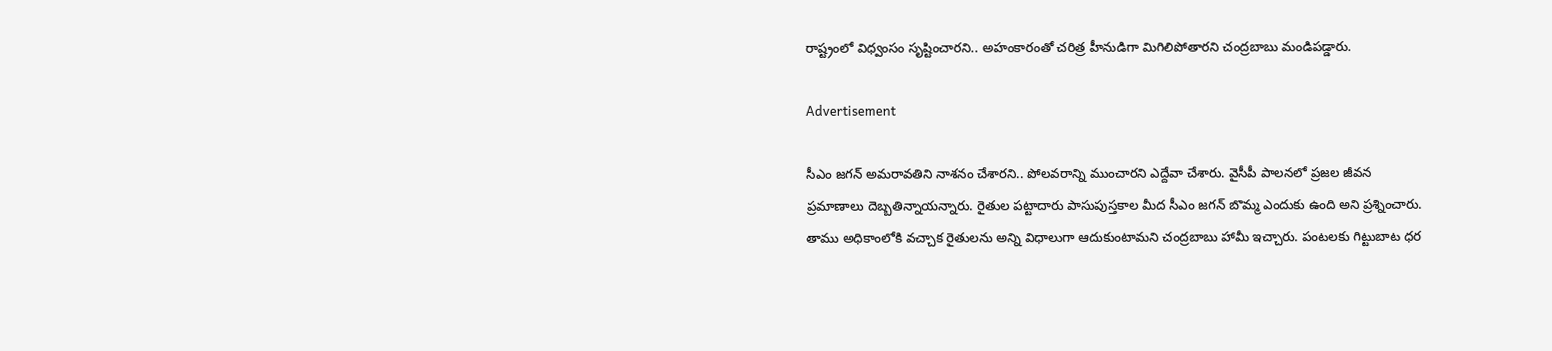రాష్ట్రంలో విధ్వంసం సృష్టించారని.. అహంకారంతో చరిత్ర హీనుడిగా మిగిలిపోతారని చంద్రబాబు మండిపడ్డారు.

Advertisement

సీఎం జగన్ అమరావతిని నాశనం చేశారని.. పోలవరాన్ని ముంచారని ఎద్దేవా చేశారు. వైసీపీ పాలనలో ప్రజల జీవన ప్రమాణాలు దెబ్బతిన్నాయన్నారు. రైతుల పట్టాదారు పాసుపుస్తకాల మీద సీఎం జగన్ బొమ్మ ఎందుకు ఉంది అని ప్రశ్నించారు. తాము అధికాంలోకి వచ్చాక రైతులను అన్ని విధాలుగా ఆదుకుంటామని చంద్రబాబు హామీ ఇచ్చారు. పంటలకు గిట్టుబాట ధర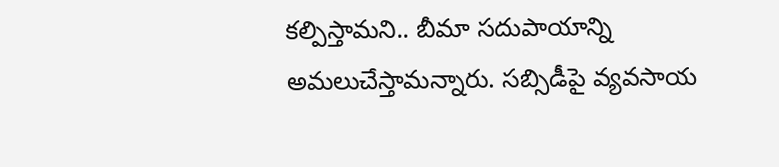కల్పిస్తామని.. బీమా సదుపాయాన్ని అమలుచేస్తామన్నారు. సబ్సిడీపై వ్యవసాయ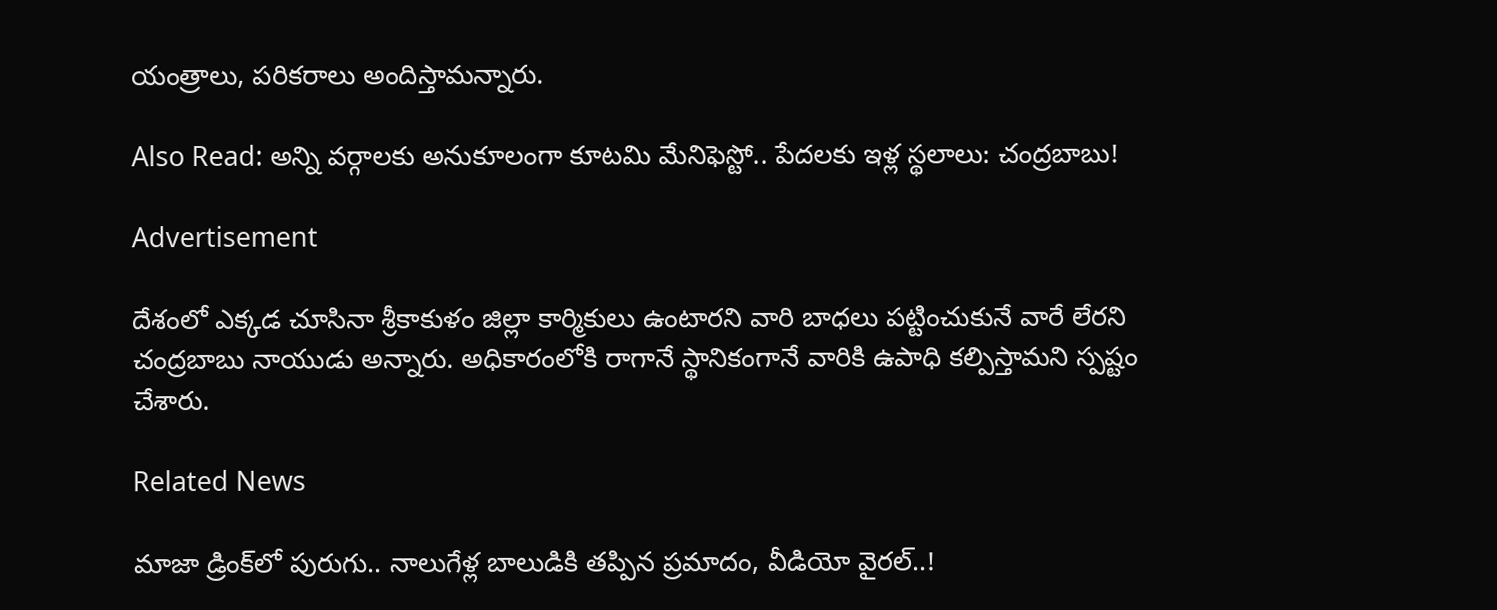యంత్రాలు, పరికరాలు అందిస్తామన్నారు.

Also Read: అన్ని వర్గాలకు అనుకూలంగా కూటమి మేనిఫెస్టో.. పేదలకు ఇళ్ల స్థలాలు: చంద్రబాబు!

Advertisement

దేశంలో ఎక్కడ చూసినా శ్రీకాకుళం జిల్లా కార్మికులు ఉంటారని వారి బాధలు పట్టించుకునే వారే లేరని చంద్రబాబు నాయుడు అన్నారు. అధికారంలోకి రాగానే స్థానికంగానే వారికి ఉపాధి కల్పిస్తామని స్పష్టం చేశారు.

Related News

మాజా డ్రింక్‌లో పురుగు.. నాలుగేళ్ల బాలుడికి తప్పిన ప్రమాదం, వీడియో వైరల్..!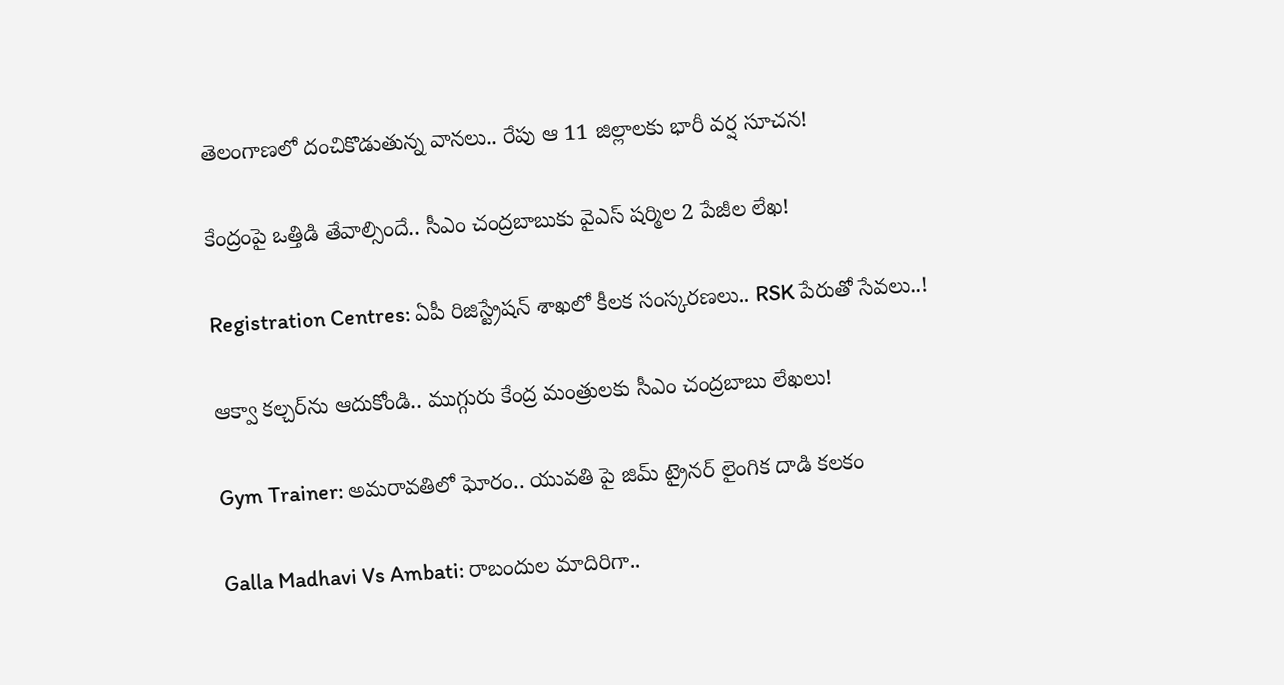తెలంగాణలో దంచికొడుతున్న వానలు.. రేపు ఆ 11 జిల్లాలకు భారీ వర్ష సూచన!

కేంద్రంపై ఒత్తిడి తేవాల్సిందే.. సీఎం చంద్రబాబుకు వైఎస్ షర్మిల 2 పేజీల లేఖ!

Registration Centres: ఏపీ రిజిస్ట్రేషన్ శాఖలో కీలక సంస్కరణలు.. RSK పేరుతో సేవలు..!

ఆక్వా కల్చర్‌ను ఆదుకోండి.. ముగ్గురు కేంద్ర మంత్రులకు సీఎం చంద్రబాబు లేఖలు!

Gym Trainer: అమరావతిలో ఘోరం.. యువతి పై జిమ్ ట్రైనర్ లైంగిక దాడి కలకం

Galla Madhavi Vs Ambati: రాబందుల మాదిరిగా..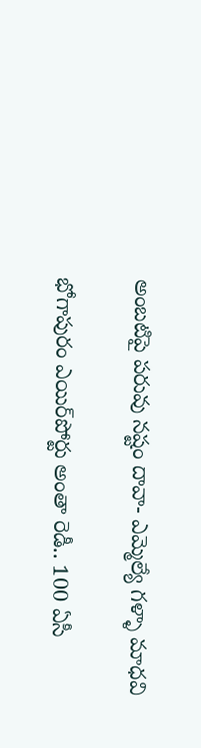అంబటిపై పరువు నష్టం దావా- ఎమ్మెల్యే గళ్ళా మాధవి

భోగాపురం ఎయిర్‌పోర్టు అంతా రెడీ.. 100 ఏసీ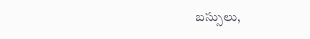బస్సులు,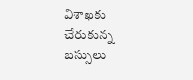విశాఖకు చేరుకున్న బస్సులు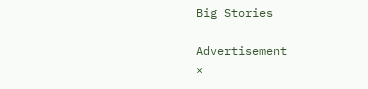Big Stories

Advertisement
×